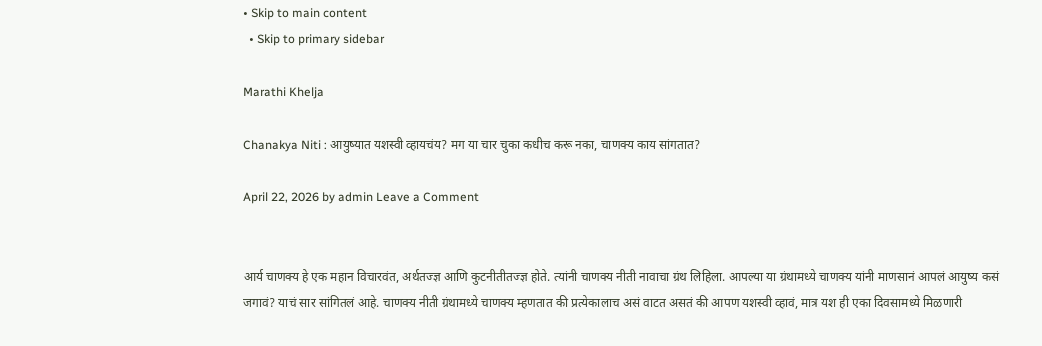• Skip to main content
  • Skip to primary sidebar

Marathi Khelja

Chanakya Niti : आयुष्यात यशस्वी व्हायचंय? मग या चार चुका कधीच करू नका, चाणक्य काय सांगतात?

April 22, 2026 by admin Leave a Comment


आर्य चाणक्य हे एक महान विचारवंत, अर्थतज्ज्ञ आणि कुटनीतीतज्ज्ञ होते. त्यांनी चाणक्य नीती नावाचा ग्रंथ लिहिला. आपल्या या ग्रंथामध्ये चाणक्य यांनी माणसानं आपलं आयुष्य कसं जगावं? याचं सार सांगितलं आहे. चाणक्य नीती ग्रंथामध्ये चाणक्य म्हणतात की प्रत्येकालाच असं वाटत असतं की आपण यशस्वी व्हावं, मात्र यश ही एका दिवसामध्ये मिळणारी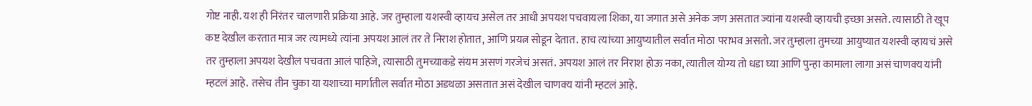गोष्ट नाही. यश ही निरंतर चालणारी प्रक्रिया आहे. जर तुम्हाला यशस्वी व्हायच असेल तर आधी अपयश पचवायला शिका, या जगात असे अनेक जण असतात ज्यांना यशस्वी व्हायची इच्छा असते. त्यासाठी ते खूप कष्ट देखील करतात मात्र जर त्यामध्ये त्यांना अपयश आलं तर ते निराश होतात, आणि प्रयत्न सोडून देतात. हाच त्यांच्या आयुष्यातील सर्वात मोठा पराभव असतो. जर तुम्हाला तुमच्या आयुष्यात यशस्वी व्हायचं असे तर तुम्हाला अपयश देखील पचवता आलं पाहिजे, त्यासाठी तुमच्याकडे संयम असणं गरजेचं असतं. अपयश आलं तर निराश होऊ नका, त्यातील योग्य तो धडा घ्या आणि पुन्हा कामाला लागा असं चाणक्य यांनी म्हटलं आहे. तसेच तीन चुका या यशाच्या मार्गातील सर्वात मोठा अडथळा असतात असं देखील चाणक्य यांनी म्हटलं आहे.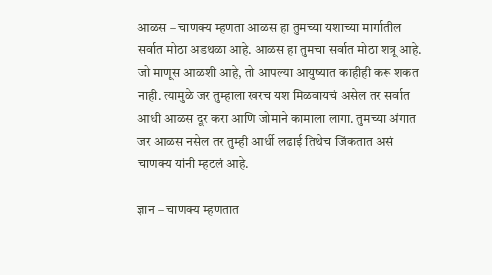आळस – चाणक्य म्हणता आळस हा तुमच्या यशाच्या मार्गातील सर्वात मोठा अडथळा आहे. आळस हा तुमचा सर्वात मोठा शत्रू आहे. जो माणूस आळशी आहे, तो आपल्या आयुष्यात काहीही करू शकत नाही. त्यामुळे जर तुम्हाला खरच यश मिळवायचं असेल तर सर्वात आधी आळस दूर करा आणि जोमाने कामाला लागा. तुमच्या अंगात जर आळस नसेल तर तुम्ही आर्धी लढाई तिथेच जिंकतात असं चाणक्य यांनी म्हटलं आहे.

ज्ञान – चाणक्य म्हणतात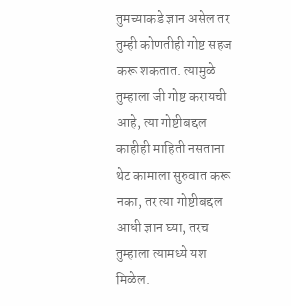तुमच्याकडे ज्ञान असेल तर तुम्ही कोणतीही गोष्ट सहज करू शकतात. त्यामुळे तुम्हाला जी गोष्ट करायची आहे, त्या गोष्टीबद्दल काहीही माहिती नसताना थेट कामाला सुरुवात करू नका, तर त्या गोष्टीबद्दल आधी ज्ञान घ्या, तरच तुम्हाला त्यामध्ये यश मिळेल.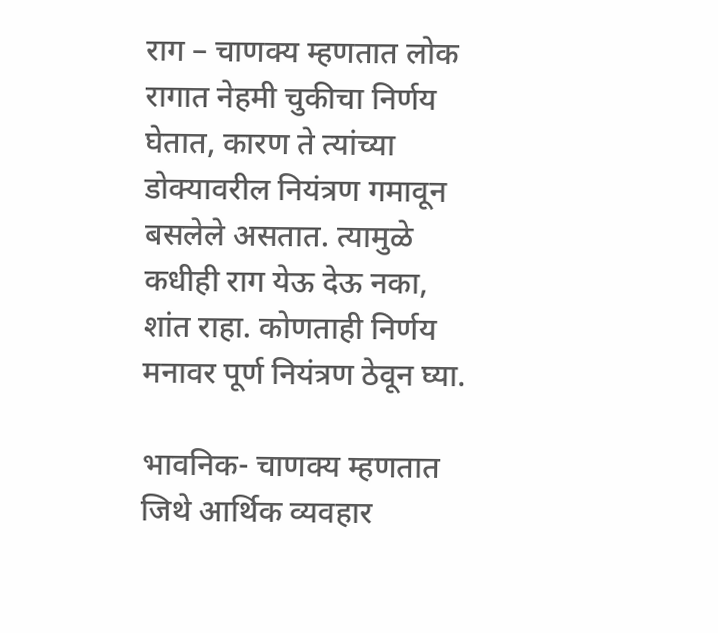राग – चाणक्य म्हणतात लोक रागात नेहमी चुकीचा निर्णय घेतात, कारण ते त्यांच्या डोक्यावरील नियंत्रण गमावून बसलेले असतात. त्यामुळे कधीही राग येऊ देऊ नका, शांत राहा. कोणताही निर्णय मनावर पूर्ण नियंत्रण ठेवून घ्या.

भावनिक- चाणक्य म्हणतात जिथे आर्थिक व्यवहार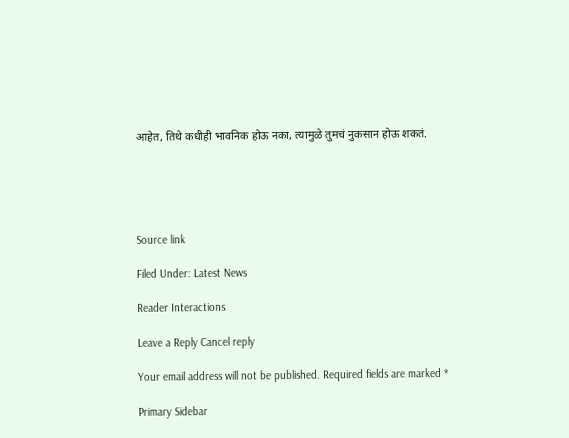आहेत, तिथे कधीही भावनिक होऊ नका, त्यामुळे तुमचं नुकसान होऊ शकतं.





Source link

Filed Under: Latest News

Reader Interactions

Leave a Reply Cancel reply

Your email address will not be published. Required fields are marked *

Primary Sidebar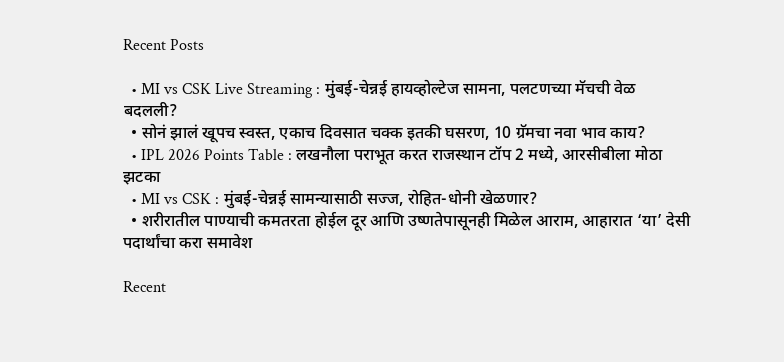Recent Posts

  • MI vs CSK Live Streaming : मुंबई-चेन्नई हायव्होल्टेज सामना, पलटणच्या मॅचची वेळ बदलली?
  • सोनं झालं खूपच स्वस्त, एकाच दिवसात चक्क इतकी घसरण, 10 ग्रॅमचा नवा भाव काय?
  • IPL 2026 Points Table : लखनौला पराभूत करत राजस्थान टॉप 2 मध्ये, आरसीबीला मोठा झटका
  • MI vs CSK : मुंबई-चेन्नई सामन्यासाठी सज्ज, रोहित-धोनी खेळणार?
  • शरीरातील पाण्याची कमतरता होईल दूर आणि उष्णतेपासूनही मिळेल आराम, आहारात ‘या’ देसी पदार्थांचा करा समावेश

Recent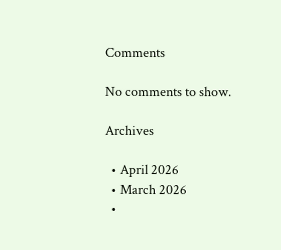Comments

No comments to show.

Archives

  • April 2026
  • March 2026
  •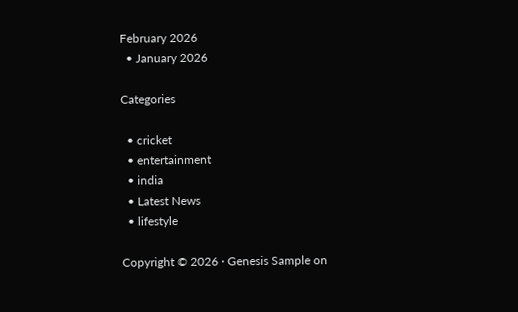February 2026
  • January 2026

Categories

  • cricket
  • entertainment
  • india
  • Latest News
  • lifestyle

Copyright © 2026 · Genesis Sample on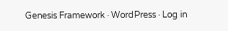Genesis Framework · WordPress · Log in